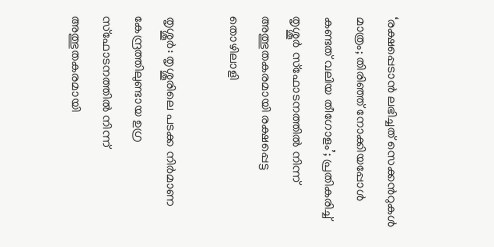‘രക്ഷപ്പെടാൻ ലഭിച്ചത് സെക്കന്‍റുകള്‍ മാത്രം; തിരിഞ്ഞ് നോക്കിയപ്പോള്‍ കണ്ടത് വലിയ തീഗോളം’; പ്രതികരിച്ച്‌ തൃശ്ശൂർ സ്ഫോടനത്തില്‍ നിന്ന് അത്ഭുതകരമായി രക്ഷപ്പെട്ട തൊഴിലാളി

തൃശ്ശൂർ: തൃശ്ശൂരിലെ പടക്ക നിർമാണ കേന്ദ്രത്തിലുണ്ടായ ഉഗ്ര സ്ഫോടനത്തില്‍ നിന്ന് അത്ഭുതകരമായി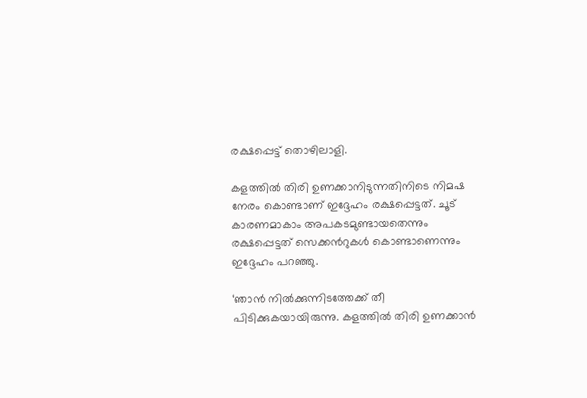രക്ഷപ്പെട്ട് തൊഴിലാളി.

കളത്തില്‍ തിരി ഉണക്കാനിടുന്നതിനിടെ നിമഷ നേരം കൊണ്ടാണ് ഇദ്ദേഹം രക്ഷപ്പെട്ടത്. ചൂട് കാരണമാകാം അപകടമുണ്ടായതെന്നും രക്ഷപ്പെട്ടത് സെക്കന്‍റുകള്‍ കൊണ്ടാണെന്നും ഇദ്ദേഹം പറഞ്ഞു.

‘ഞാൻ നില്‍ക്കുന്നിടത്തേക്ക് തീ പിടിക്കുകയായിരുന്നു. കളത്തില്‍ തിരി ഉണക്കാൻ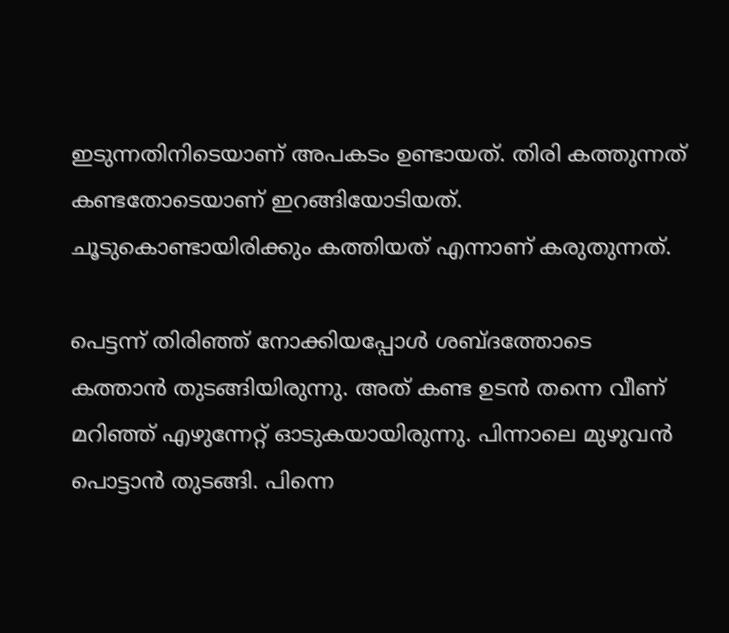ഇടുന്നതിനിടെയാണ് അപകടം ഉണ്ടായത്. തിരി കത്തുന്നത് കണ്ടതോടെയാണ് ഇറങ്ങിയോടിയത്. ചൂടുകൊണ്ടായിരിക്കും കത്തിയത് എന്നാണ് കരുതുന്നത്.

പെട്ടന്ന് തിരിഞ്ഞ് നോക്കിയപ്പോള്‍ ശബ്ദത്തോടെ കത്താൻ തുടങ്ങിയിരുന്നു. അത് കണ്ട ഉടൻ തന്നെ വീണ് മറിഞ്ഞ് എഴുന്നേറ്റ് ഓടുകയായിരുന്നു. പിന്നാലെ മുഴുവൻ പൊട്ടാൻ തുടങ്ങി. പിന്നെ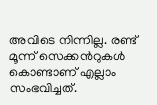അവിടെ നിന്നില്ല. രണ്ട് മൂന്ന് സെക്കന്‍റുകള്‍ കൊണ്ടാണ് എല്ലാം സംഭവിച്ചത്.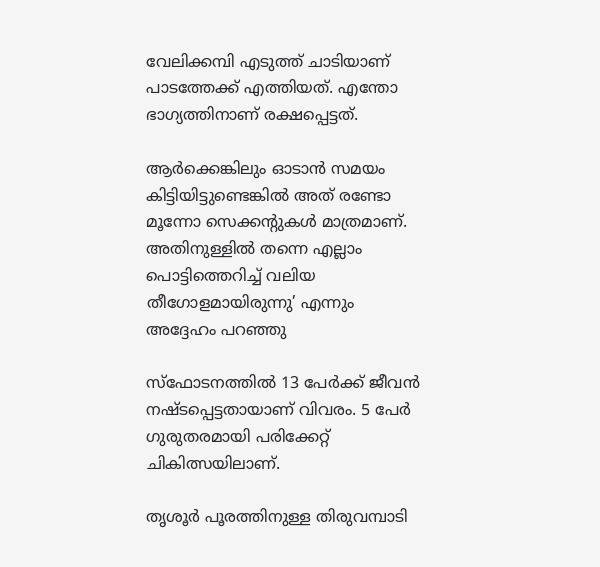വേലിക്കമ്പി എടുത്ത് ചാടിയാണ് പാടത്തേക്ക് എത്തിയത്. എന്തോ ഭാഗ്യത്തിനാണ് രക്ഷപ്പെട്ടത്.

ആർക്കെങ്കിലും ഓടാൻ സമയം കിട്ടിയിട്ടുണ്ടെങ്കില്‍ അത് രണ്ടോ മൂന്നോ സെക്കന്‍റുകള്‍ മാത്രമാണ്. അതിനുള്ളില്‍ തന്നെ എല്ലാം പൊട്ടിത്തെറിച്ച്‌ വലിയ തീഗോളമായിരുന്നു’ എന്നും അദ്ദേഹം പറഞ്ഞു

സ്ഫോടനത്തില്‍ 13 പേർക്ക് ജീവൻ നഷ്ടപ്പെട്ടതായാണ് വിവരം. 5 പേർ ഗുരുതരമായി പരിക്കേറ്റ് ചികിത്സയിലാണ്.

തൃശൂർ പൂരത്തിനുള്ള തിരുവമ്പാടി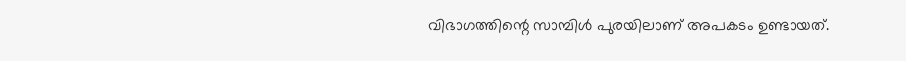വിഭാഗത്തിന്റെ സാമ്പിള്‍ പുരയിലാണ് അപകടം ഉണ്ടായത്.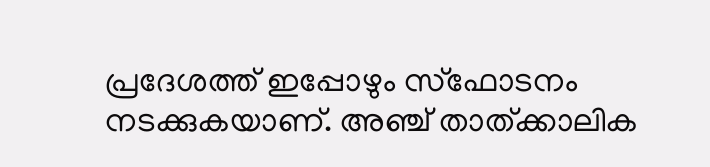പ്രദേശത്ത് ഇപ്പോഴും സ്ഫോടനം നടക്കുകയാണ്. അഞ്ച് താത്ക്കാലിക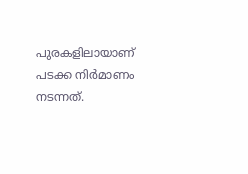പുരകളിലായാണ് പടക്ക നിർമാണം നടന്നത്.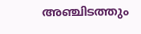അഞ്ചിടത്തും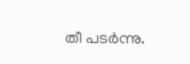തീ പടർന്നു.